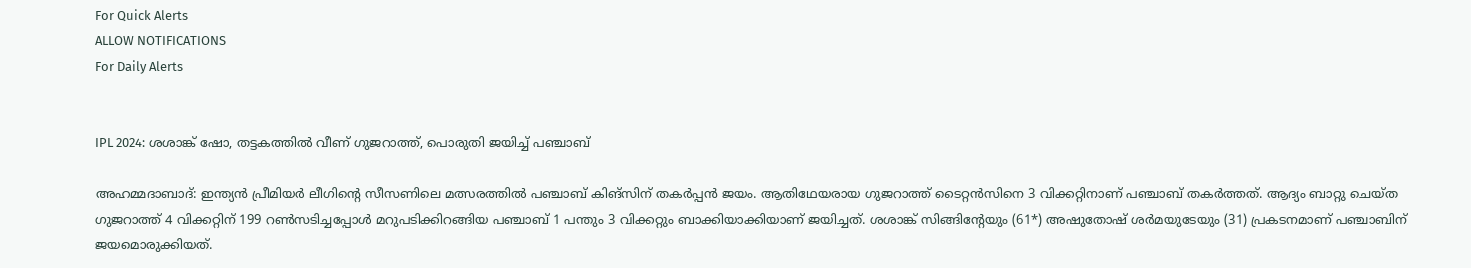For Quick Alerts
ALLOW NOTIFICATIONS
For Daily Alerts


IPL 2024: ശശാങ്ക് ഷോ, തട്ടകത്തില്‍ വീണ് ഗുജറാത്ത്, പൊരുതി ജയിച്ച് പഞ്ചാബ്

അഹമ്മദാബാദ്: ഇന്ത്യന്‍ പ്രീമിയര്‍ ലീഗിന്റെ സീസണിലെ മത്സരത്തില്‍ പഞ്ചാബ് കിങ്‌സിന് തകര്‍പ്പന്‍ ജയം. ആതിഥേയരായ ഗുജറാത്ത് ടൈറ്റന്‍സിനെ 3 വിക്കറ്റിനാണ് പഞ്ചാബ് തകര്‍ത്തത്. ആദ്യം ബാറ്റു ചെയ്ത ഗുജറാത്ത് 4 വിക്കറ്റിന് 199 റണ്‍സടിച്ചപ്പോള്‍ മറുപടിക്കിറങ്ങിയ പഞ്ചാബ് 1 പന്തും 3 വിക്കറ്റും ബാക്കിയാക്കിയാണ് ജയിച്ചത്. ശശാങ്ക് സിങ്ങിന്റേയും (61*) അഷുതോഷ് ശര്‍മയുടേയും (31) പ്രകടനമാണ് പഞ്ചാബിന് ജയമൊരുക്കിയത്.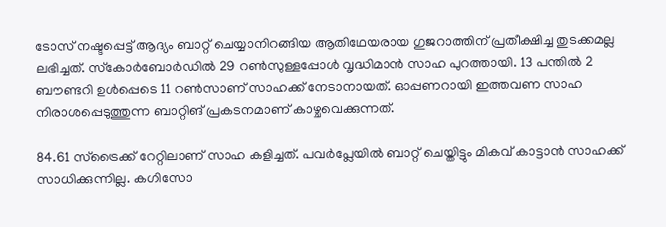ടോസ് നഷ്ടപ്പെട്ട് ആദ്യം ബാറ്റ് ചെയ്യാനിറങ്ങിയ ആതിഥേയരായ ഗുജറാത്തിന് പ്രതീക്ഷിച്ച തുടക്കമല്ല ലഭിച്ചത്. സ്‌കോര്‍ബോര്‍ഡില്‍ 29 റണ്‍സുള്ളപ്പോള്‍ വൃദ്ധിമാന്‍ സാഹ പുറത്തായി. 13 പന്തില്‍ 2 ബൗണ്ടറി ഉള്‍പ്പെടെ 11 റണ്‍സാണ് സാഹക്ക് നേടാനായത്. ഓപ്പണറായി ഇത്തവണ സാഹ നിരാശപ്പെടുത്തുന്ന ബാറ്റിങ് പ്രകടനമാണ് കാഴ്ചവെക്കുന്നത്.

84.61 സ്‌ട്രൈക്ക് റേറ്റിലാണ് സാഹ കളിച്ചത്. പവര്‍പ്ലേയില്‍ ബാറ്റ് ചെയ്തിട്ടും മികവ് കാട്ടാന്‍ സാഹക്ക് സാധിക്കുന്നില്ല. കഗിസോ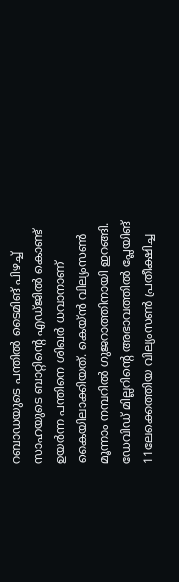റബാഡയുടെ പന്തില്‍ ടൈമിങ് പിഴച്ച് സാഹയുടെ ബാറ്റിന്റെ എഡ്ജില്‍ കൊണ്ട് ഉയര്‍ന്ന പന്തിനെ ശിഖര്‍ ധവാനാണ് കൈയിലാക്കിയത്. കെയ്ന്‍ വില്യംസണ്‍ മൂന്നാം നമ്പറില്‍ ഗുജറാത്തിനായി ഇറങ്ങി. ഡേവിഡ് മില്ലറിന്റെ അഭാവത്തില്‍ പ്ലേയിങ് 11ലേക്കെത്തിയ വില്യംസണ്‍ പ്രതീക്ഷിച്ച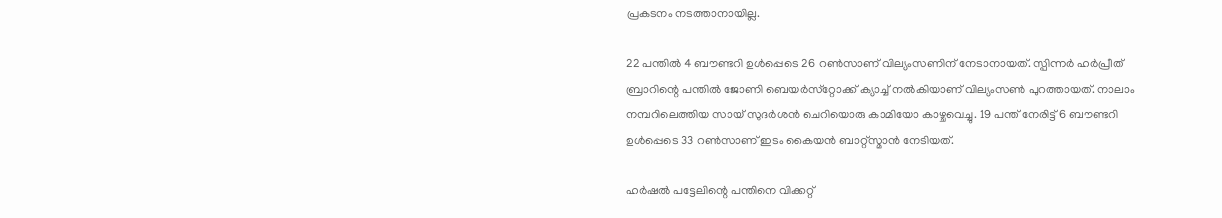പ്രകടനം നടത്താനായില്ല.

22 പന്തില്‍ 4 ബൗണ്ടറി ഉള്‍പ്പെടെ 26 റണ്‍സാണ് വില്യംസണിന് നേടാനായത്. സ്പിന്നര്‍ ഹര്‍പ്രീത് ബ്രാറിന്റെ പന്തില്‍ ജോണി ബെയര്‍സ്‌റ്റോക്ക് ക്യാച്ച് നല്‍കിയാണ് വില്യംസണ്‍ പുറത്തായത്. നാലാം നമ്പറിലെത്തിയ സായ് സുദര്‍ശന്‍ ചെറിയൊരു കാമിയോ കാഴ്ചവെച്ചു. 19 പന്ത് നേരിട്ട് 6 ബൗണ്ടറി ഉള്‍പ്പെടെ 33 റണ്‍സാണ് ഇടം കൈയന്‍ ബാറ്റ്‌സ്മാന്‍ നേടിയത്.

ഹര്‍ഷല്‍ പട്ടേലിന്റെ പന്തിനെ വിക്കറ്റ്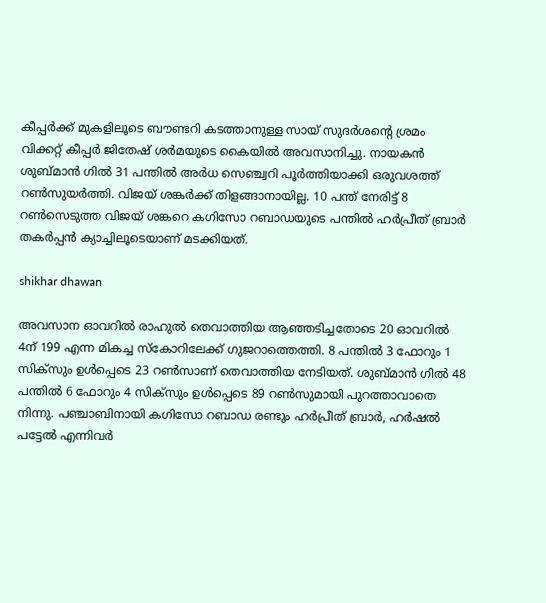കീപ്പര്‍ക്ക് മുകളിലൂടെ ബൗണ്ടറി കടത്താനുള്ള സായ് സുദര്‍ശന്റെ ശ്രമം വിക്കറ്റ് കീപ്പര്‍ ജിതേഷ് ശര്‍മയുടെ കൈയില്‍ അവസാനിച്ചു. നായകന്‍ ശുബ്മാന്‍ ഗില്‍ 31 പന്തില്‍ അര്‍ധ സെഞ്ച്വറി പൂര്‍ത്തിയാക്കി ഒരുവശത്ത് റണ്‍സുയര്‍ത്തി. വിജയ് ശങ്കര്‍ക്ക് തിളങ്ങാനായില്ല. 10 പന്ത് നേരിട്ട് 8 റണ്‍സെടുത്ത വിജയ് ശങ്കറെ കഗിസോ റബാഡയുടെ പന്തില്‍ ഹര്‍പ്രീത് ബ്രാര്‍ തകര്‍പ്പന്‍ ക്യാച്ചിലൂടെയാണ് മടക്കിയത്.

shikhar dhawan

അവസാന ഓവറില്‍ രാഹുല്‍ തെവാത്തിയ ആഞ്ഞടിച്ചതോടെ 20 ഓവറില്‍ 4ന് 199 എന്ന മികച്ച സ്‌കോറിലേക്ക് ഗുജറാത്തെത്തി. 8 പന്തില്‍ 3 ഫോറും 1 സിക്‌സും ഉള്‍പ്പെടെ 23 റണ്‍സാണ് തെവാത്തിയ നേടിയത്. ശുബ്മാന്‍ ഗില്‍ 48 പന്തില്‍ 6 ഫോറും 4 സിക്‌സും ഉള്‍പ്പെടെ 89 റണ്‍സുമായി പുറത്താവാതെ നിന്നു. പഞ്ചാബിനായി കഗിസോ റബാഡ രണ്ടും ഹര്‍പ്രീത് ബ്രാര്‍, ഹര്‍ഷല്‍ പട്ടേല്‍ എന്നിവര്‍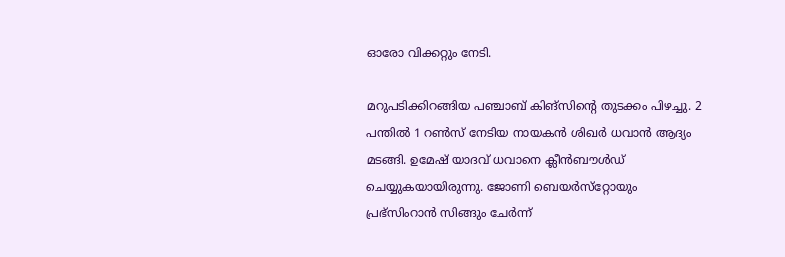ഓരോ വിക്കറ്റും നേടി.

മറുപടിക്കിറങ്ങിയ പഞ്ചാബ് കിങ്‌സിന്റെ തുടക്കം പിഴച്ചു. 2 പന്തില്‍ 1 റണ്‍സ് നേടിയ നായകന്‍ ശിഖര്‍ ധവാന്‍ ആദ്യം മടങ്ങി. ഉമേഷ് യാദവ് ധവാനെ ക്ലീന്‍ബൗള്‍ഡ് ചെയ്യുകയായിരുന്നു. ജോണി ബെയര്‍സ്‌റ്റോയും പ്രഭ്‌സിംറാന്‍ സിങ്ങും ചേര്‍ന്ന്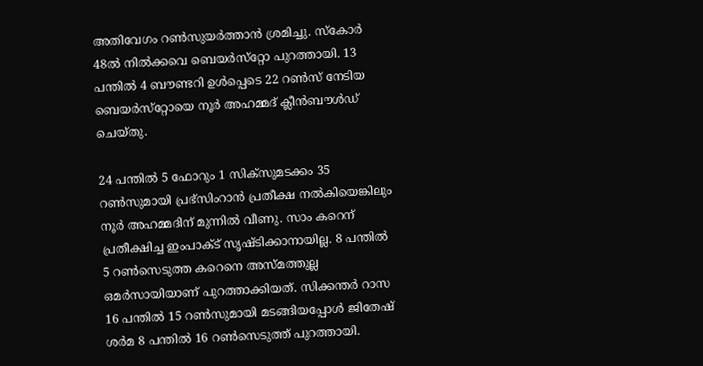അതിവേഗം റണ്‍സുയര്‍ത്താന്‍ ശ്രമിച്ചു. സ്‌കോര്‍ 48ല്‍ നില്‍ക്കവെ ബെയര്‍സ്‌റ്റോ പുറത്തായി. 13 പന്തില്‍ 4 ബൗണ്ടറി ഉള്‍പ്പെടെ 22 റണ്‍സ് നേടിയ ബെയര്‍സ്‌റ്റോയെ നൂര്‍ അഹമ്മദ് ക്ലീന്‍ബൗള്‍ഡ് ചെയ്തു.

24 പന്തില്‍ 5 ഫോറും 1 സിക്‌സുമടക്കം 35 റണ്‍സുമായി പ്രഭ്‌സിംറാന്‍ പ്രതീക്ഷ നല്‍കിയെങ്കിലും നൂര്‍ അഹമ്മദിന് മുന്നില്‍ വീണു. സാം കറെന് പ്രതീക്ഷിച്ച ഇംപാക്ട് സൃഷ്ടിക്കാനായില്ല. 8 പന്തില്‍ 5 റണ്‍സെടുത്ത കറെനെ അസ്മത്തുല്ല ഒമര്‍സായിയാണ് പുറത്താക്കിയത്. സിക്കന്തര്‍ റാസ 16 പന്തില്‍ 15 റണ്‍സുമായി മടങ്ങിയപ്പോള്‍ ജിതേഷ് ശര്‍മ 8 പന്തില്‍ 16 റണ്‍സെടുത്ത് പുറത്തായി.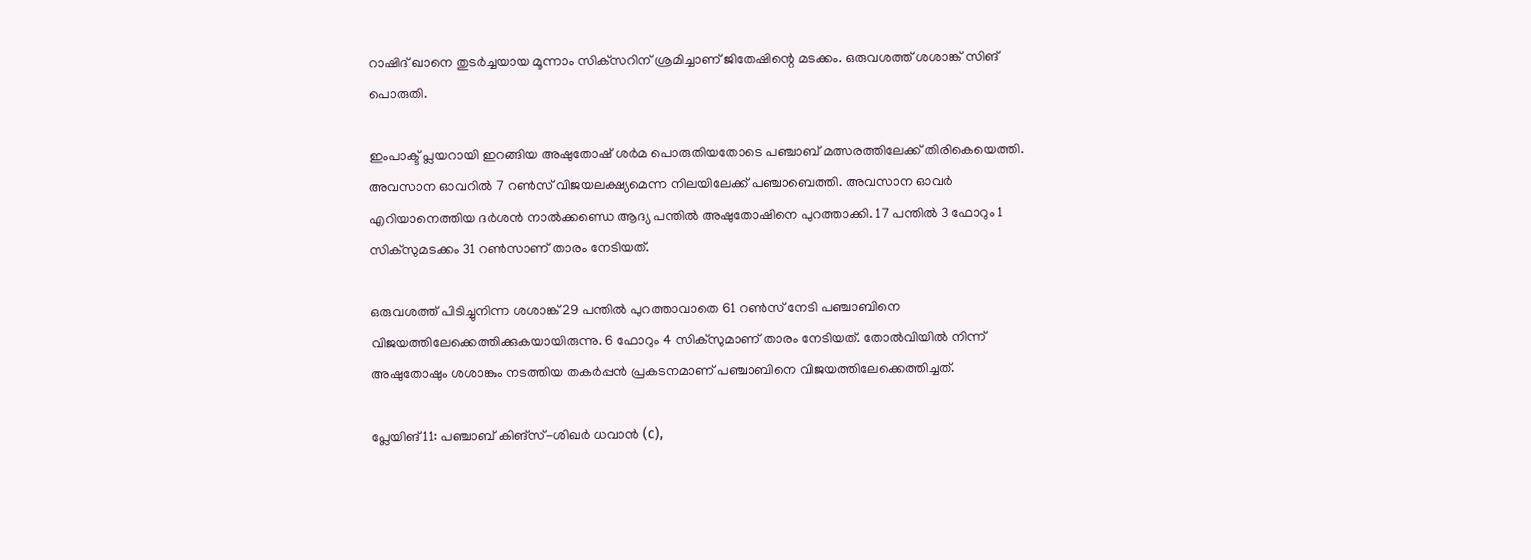റാഷിദ് ഖാനെ തുടര്‍ച്ചയായ മൂന്നാം സിക്‌സറിന് ശ്രമിച്ചാണ് ജിതേഷിന്റെ മടക്കം. ഒരുവശത്ത് ശശാങ്ക് സിങ് പൊരുതി.

ഇംപാക്ട് പ്ലയറായി ഇറങ്ങിയ അഷുതോഷ് ശര്‍മ പൊരുതിയതോടെ പഞ്ചാബ് മത്സരത്തിലേക്ക് തിരികെയെത്തി. അവസാന ഓവറില്‍ 7 റണ്‍സ് വിജയലക്ഷ്യമെന്ന നിലയിലേക്ക് പഞ്ചാബെത്തി. അവസാന ഓവര്‍ എറിയാനെത്തിയ ദര്‍ശന്‍ നാല്‍ക്കണ്ഡെ ആദ്യ പന്തില്‍ അഷുതോഷിനെ പുറത്താക്കി. 17 പന്തില്‍ 3 ഫോറും 1 സിക്‌സുമടക്കം 31 റണ്‍സാണ് താരം നേടിയത്.

ഒരുവശത്ത് പിടിച്ചുനിന്ന ശശാങ്ക് 29 പന്തില്‍ പുറത്താവാതെ 61 റണ്‍സ് നേടി പഞ്ചാബിനെ വിജയത്തിലേക്കെത്തിക്കുകയായിരുന്നു. 6 ഫോറും 4 സിക്‌സുമാണ് താരം നേടിയത്. തോല്‍വിയില്‍ നിന്ന് അഷുതോഷും ശശാങ്കും നടത്തിയ തകര്‍പ്പന്‍ പ്രകടനമാണ് പഞ്ചാബിനെ വിജയത്തിലേക്കെത്തിച്ചത്.

പ്ലേയിങ് 11: പഞ്ചാബ് കിങ്‌സ്-ശിഖര്‍ ധവാന്‍ (c),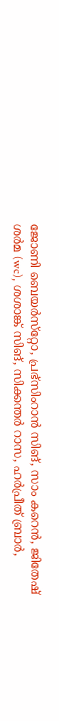ജോണി ബെയര്‍സ്‌റ്റോ, പ്രഭ്‌സിംറാന്‍ സിങ്, സാം കറെന്‍, ജിതേഷ് ശര്‍മ (wc), ശശാങ്ക് സിങ്, സിക്കന്തര്‍ റാസ, ഹര്‍പ്രീത് ബ്രാര്‍,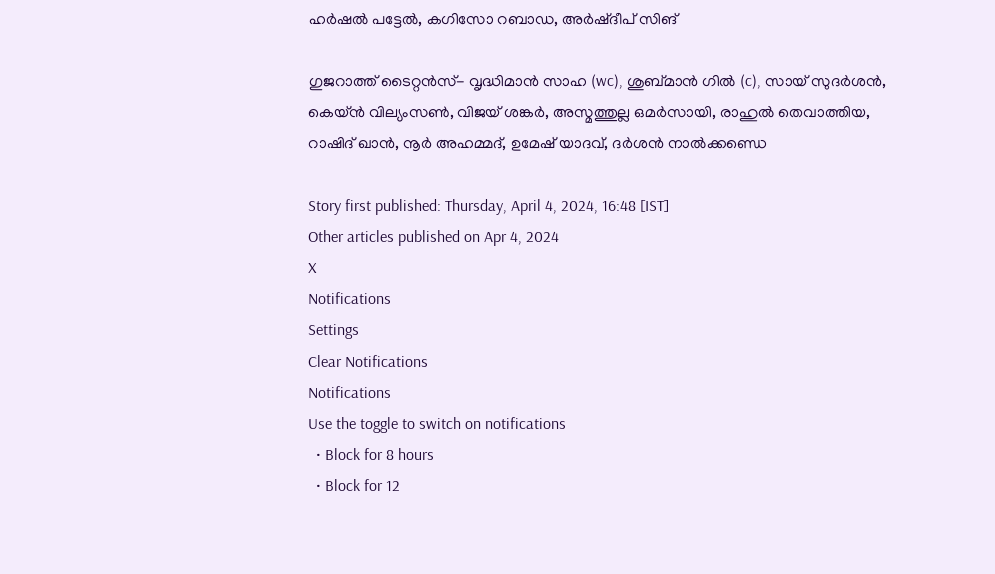ഹര്‍ഷല്‍ പട്ടേല്‍, കഗിസോ റബാഡ, അര്‍ഷ്ദീപ് സിങ്

ഗുജറാത്ത് ടൈറ്റന്‍സ്- വൃദ്ധിമാന്‍ സാഹ (wc), ശുബ്മാന്‍ ഗില്‍ (c), സായ് സുദര്‍ശന്‍, കെയ്ന്‍ വില്യംസണ്‍, വിജയ് ശങ്കര്‍, അസ്മത്തുല്ല ഒമര്‍സായി, രാഹുല്‍ തെവാത്തിയ, റാഷിദ് ഖാന്‍, നൂര്‍ അഹമ്മദ്, ഉമേഷ് യാദവ്, ദര്‍ശന്‍ നാല്‍ക്കണ്ഡെ

Story first published: Thursday, April 4, 2024, 16:48 [IST]
Other articles published on Apr 4, 2024
X
Notifications
Settings
Clear Notifications
Notifications
Use the toggle to switch on notifications
  • Block for 8 hours
  • Block for 12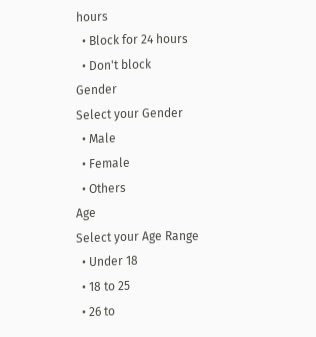hours
  • Block for 24 hours
  • Don't block
Gender
Select your Gender
  • Male
  • Female
  • Others
Age
Select your Age Range
  • Under 18
  • 18 to 25
  • 26 to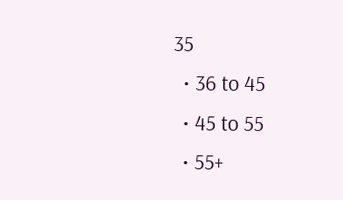35
  • 36 to 45
  • 45 to 55
  • 55+